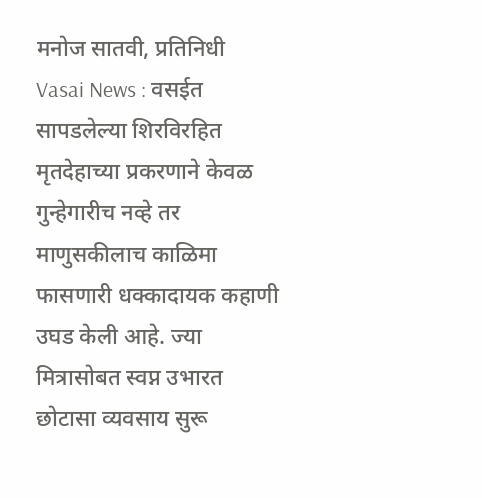मनोज सातवी, प्रतिनिधी
Vasai News : वसईत सापडलेल्या शिरविरहित मृतदेहाच्या प्रकरणाने केवळ गुन्हेगारीच नव्हे तर माणुसकीलाच काळिमा फासणारी धक्कादायक कहाणी उघड केली आहे. ज्या मित्रासोबत स्वप्न उभारत छोटासा व्यवसाय सुरू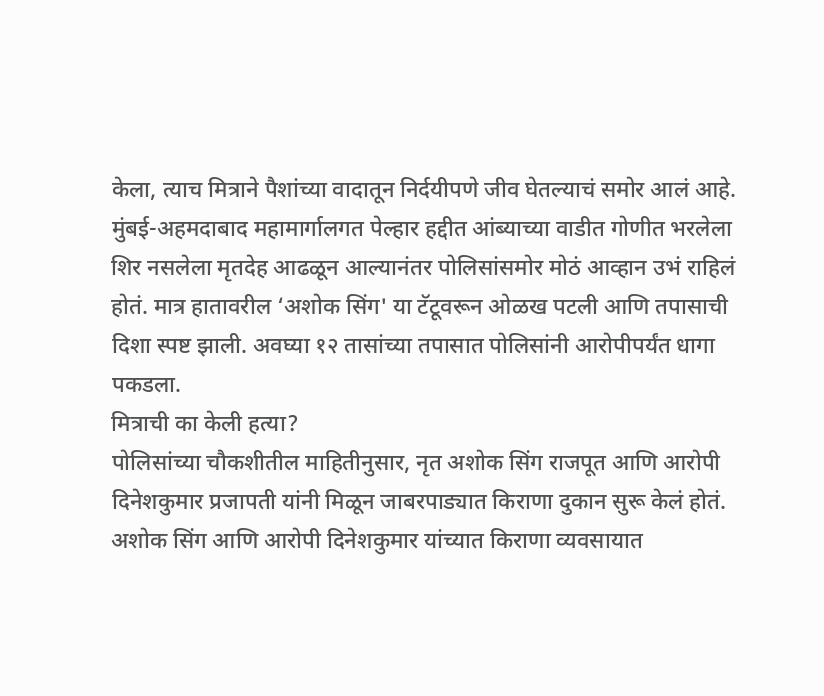केला, त्याच मित्राने पैशांच्या वादातून निर्दयीपणे जीव घेतल्याचं समोर आलं आहे.
मुंबई-अहमदाबाद महामार्गालगत पेल्हार हद्दीत आंब्याच्या वाडीत गोणीत भरलेला शिर नसलेला मृतदेह आढळून आल्यानंतर पोलिसांसमोर मोठं आव्हान उभं राहिलं होतं. मात्र हातावरील ‘अशोक सिंग' या टॅटूवरून ओळख पटली आणि तपासाची दिशा स्पष्ट झाली. अवघ्या १२ तासांच्या तपासात पोलिसांनी आरोपीपर्यंत धागा पकडला.
मित्राची का केली हत्या?
पोलिसांच्या चौकशीतील माहितीनुसार, नृत अशोक सिंग राजपूत आणि आरोपी दिनेशकुमार प्रजापती यांनी मिळून जाबरपाड्यात किराणा दुकान सुरू केलं होतं. अशोक सिंग आणि आरोपी दिनेशकुमार यांच्यात किराणा व्यवसायात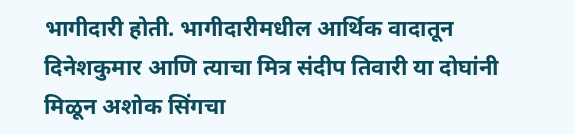भागीदारी होती. भागीदारीमधील आर्थिक वादातून दिनेशकुमार आणि त्याचा मित्र संदीप तिवारी या दोघांनी मिळून अशोक सिंगचा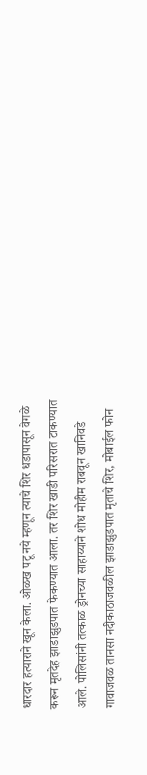धारदार हत्याराने खून केला. ओळख पटू नये म्हणून त्याचे शिर धडापासून वेगळे करून मृतदेह झाडाझुडपात फेकण्यात आला. तर शिर खाडी परिसरात टाकण्यात आले. पोलिसांनी तत्काळ ड्रोनच्या साहाय्याने शोध मोहीम राबवून खानिवडे गावाजवळ तानसा नदीकाठाजवळील झाडाझुडपात मृताचे शिर, मोबाईल फोन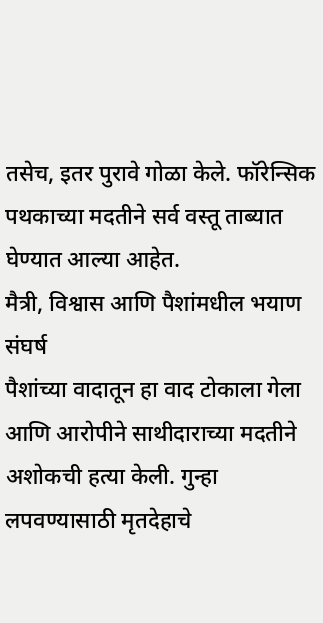तसेच, इतर पुरावे गोळा केले. फॉरेन्सिक पथकाच्या मदतीने सर्व वस्तू ताब्यात घेण्यात आल्या आहेत.
मैत्री, विश्वास आणि पैशांमधील भयाण संघर्ष
पैशांच्या वादातून हा वाद टोकाला गेला आणि आरोपीने साथीदाराच्या मदतीने अशोकची हत्या केली. गुन्हा लपवण्यासाठी मृतदेहाचे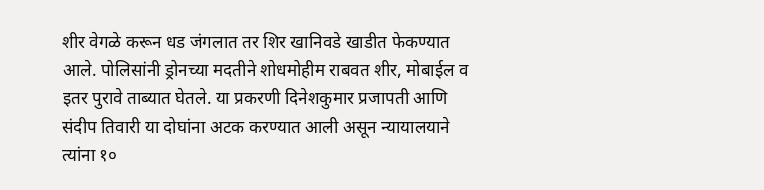शीर वेगळे करून धड जंगलात तर शिर खानिवडे खाडीत फेकण्यात आले. पोलिसांनी ड्रोनच्या मदतीने शोधमोहीम राबवत शीर, मोबाईल व इतर पुरावे ताब्यात घेतले. या प्रकरणी दिनेशकुमार प्रजापती आणि संदीप तिवारी या दोघांना अटक करण्यात आली असून न्यायालयाने त्यांना १०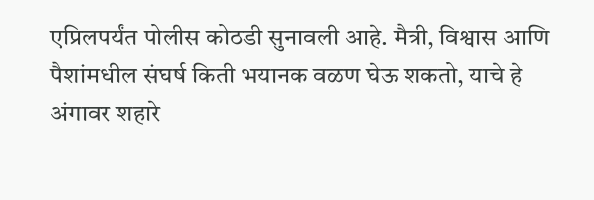एप्रिलपर्यंत पोलीस कोठडी सुनावली आहे. मैत्री, विश्वास आणि पैशांमधील संघर्ष किती भयानक वळण घेऊ शकतो, याचे हे अंगावर शहारे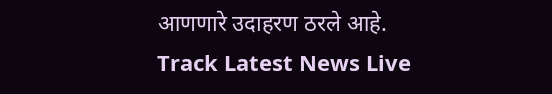आणणारे उदाहरण ठरले आहे.
Track Latest News Live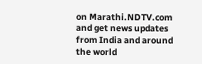on Marathi.NDTV.com and get news updates from India and around the world